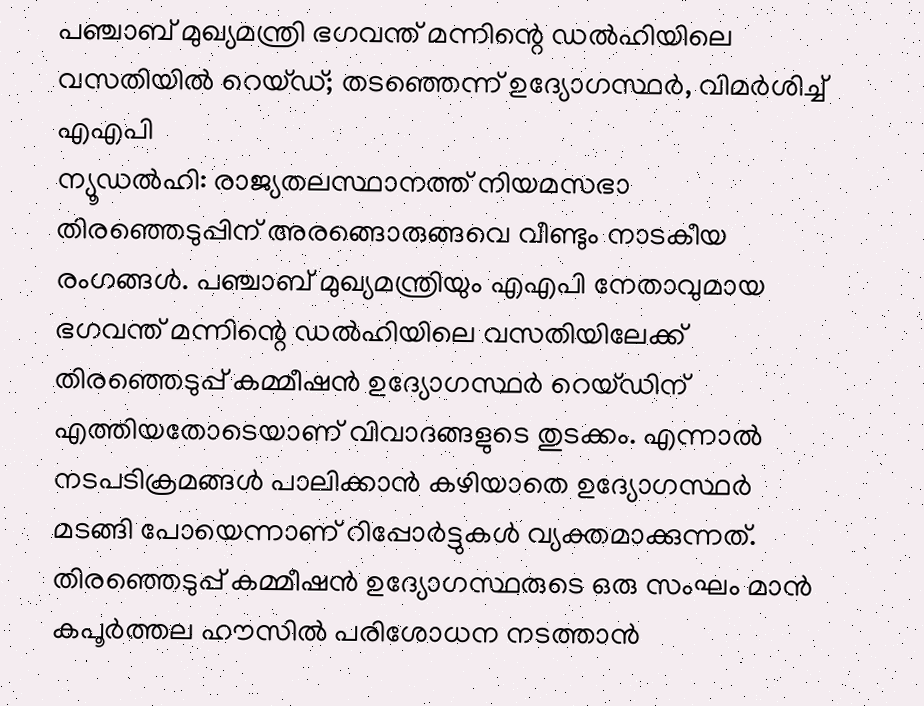പഞ്ചാബ് മുഖ്യമന്ത്രി ഭഗവന്ത് മന്നിന്റെ ഡൽഹിയിലെ വസതിയിൽ റെയ്ഡ്; തടഞ്ഞെന്ന് ഉദ്യോഗസ്ഥർ, വിമർശിച്ച് എഎപി
ന്യൂഡൽഹി: രാജ്യതലസ്ഥാനത്ത് നിയമസഭാ തിരഞ്ഞെടുപ്പിന് അരങ്ങൊരുങ്ങവെ വീണ്ടും നാടകീയ രംഗങ്ങൾ. പഞ്ചാബ് മുഖ്യമന്ത്രിയും എഎപി നേതാവുമായ ഭഗവന്ത് മന്നിന്റെ ഡൽഹിയിലെ വസതിയിലേക്ക് തിരഞ്ഞെടുപ്പ് കമ്മീഷൻ ഉദ്യോഗസ്ഥർ റെയ്ഡിന് എത്തിയതോടെയാണ് വിവാദങ്ങളുടെ തുടക്കം. എന്നാൽ നടപടിക്രമങ്ങൾ പാലിക്കാൻ കഴിയാതെ ഉദ്യോഗസ്ഥർ മടങ്ങി പോയെന്നാണ് റിപ്പോർട്ടുകൾ വ്യക്തമാക്കുന്നത്.
തിരഞ്ഞെടുപ്പ് കമ്മീഷൻ ഉദ്യോഗസ്ഥരുടെ ഒരു സംഘം മാൻ കപൂർത്തല ഹൗസിൽ പരിശോധന നടത്താൻ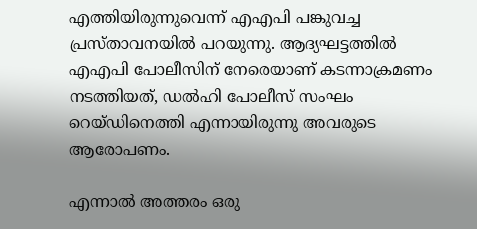എത്തിയിരുന്നുവെന്ന് എഎപി പങ്കുവച്ച പ്രസ്താവനയിൽ പറയുന്നു. ആദ്യഘട്ടത്തിൽ എഎപി പോലീസിന് നേരെയാണ് കടന്നാക്രമണം നടത്തിയത്, ഡൽഹി പോലീസ് സംഘം റെയ്ഡിനെത്തി എന്നായിരുന്നു അവരുടെ ആരോപണം.

എന്നാൽ അത്തരം ഒരു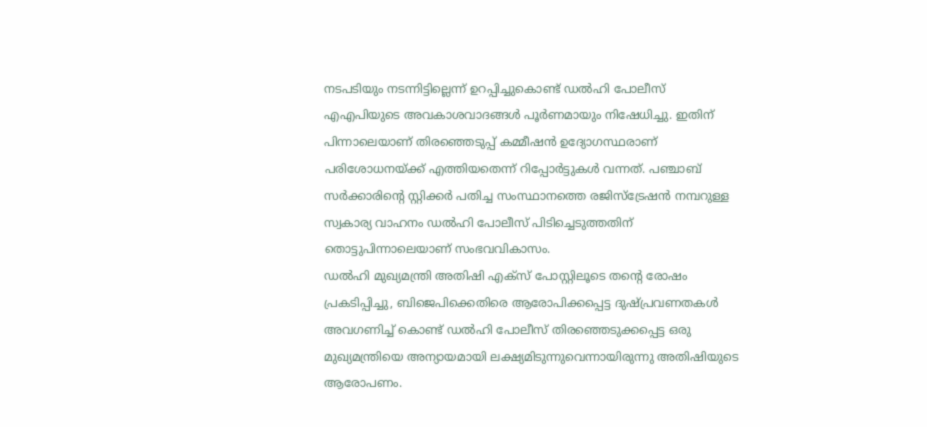നടപടിയും നടന്നിട്ടില്ലെന്ന് ഉറപ്പിച്ചുകൊണ്ട് ഡൽഹി പോലീസ് എഎപിയുടെ അവകാശവാദങ്ങൾ പൂർണമായും നിഷേധിച്ചു. ഇതിന് പിന്നാലെയാണ് തിരഞ്ഞെടുപ്പ് കമ്മീഷൻ ഉദ്യോഗസ്ഥരാണ് പരിശോധനയ്ക്ക് എത്തിയതെന്ന് റിപ്പോർട്ടുകൾ വന്നത്. പഞ്ചാബ് സർക്കാരിന്റെ സ്റ്റിക്കർ പതിച്ച സംസ്ഥാനത്തെ രജിസ്ട്രേഷൻ നമ്പറുള്ള സ്വകാര്യ വാഹനം ഡൽഹി പോലീസ് പിടിച്ചെടുത്തതിന് തൊട്ടുപിന്നാലെയാണ് സംഭവവികാസം.
ഡൽഹി മുഖ്യമന്ത്രി അതിഷി എക്സ് പോസ്റ്റിലൂടെ തന്റെ രോഷം പ്രകടിപ്പിച്ചു, ബിജെപിക്കെതിരെ ആരോപിക്കപ്പെട്ട ദുഷ്പ്രവണതകൾ അവഗണിച്ച് കൊണ്ട് ഡൽഹി പോലീസ് തിരഞ്ഞെടുക്കപ്പെട്ട ഒരു മുഖ്യമന്ത്രിയെ അന്യായമായി ലക്ഷ്യമിടുന്നുവെന്നായിരുന്നു അതിഷിയുടെ ആരോപണം.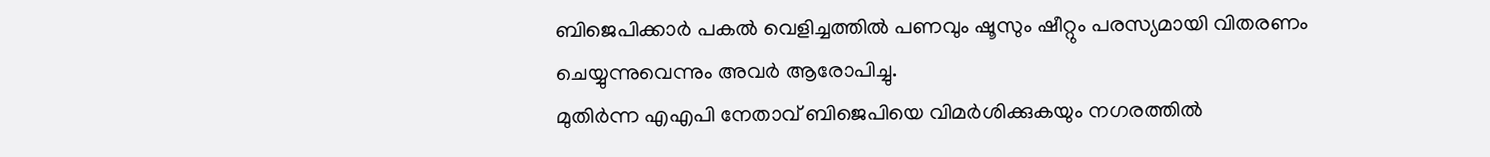ബിജെപിക്കാർ പകൽ വെളിച്ചത്തിൽ പണവും ഷൂസും ഷീറ്റും പരസ്യമായി വിതരണം ചെയ്യുന്നുവെന്നും അവർ ആരോപിച്ചു.
മുതിർന്ന എഎപി നേതാവ് ബിജെപിയെ വിമർശിക്കുകയും നഗരത്തിൽ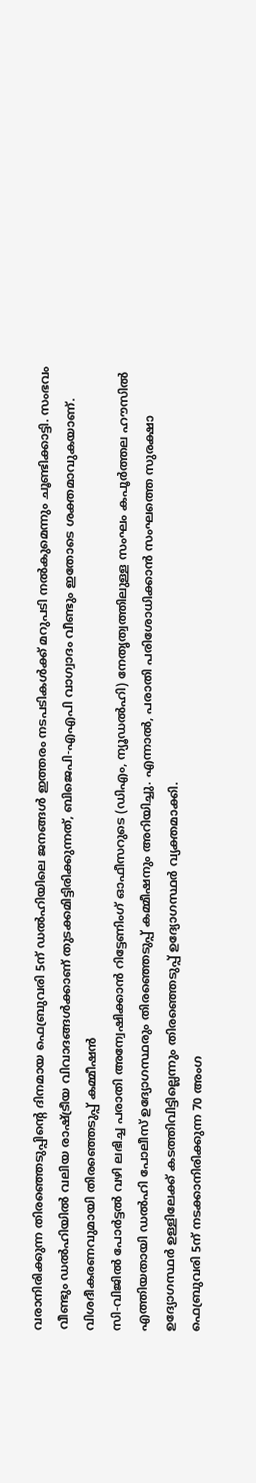വരാനിരിക്കുന്ന തിരഞ്ഞെടുപ്പിന്റെ ദിനമായ ഫെബ്രുവരി 5ന് ഡൽഹിയിലെ ജനങ്ങൾ ഇത്തരം നടപടികൾക്ക് മറുപടി നൽകുമെന്നും ചൂണ്ടിക്കാട്ടി. സംഭവം വീണ്ടും ഡൽഹിയിൽ വലിയ രാഷ്ട്രീയ വിവാദങ്ങൾക്കാണ് തുടക്കമിട്ടിരിക്കുന്നത്, ബിജെപി-എഎപി വാഗ്വാദം വീണ്ടും ഇതോടെ ശക്തമാവുകയാണ്.
വിശദീകരണവുമായി തിരഞ്ഞെടുപ്പ് കമ്മീഷൻ
സി-വിജിൽ പോർട്ടൽ വഴി ലഭിച്ച പരാതി അന്വേഷിക്കാൻ റിട്ടേണിംഗ് ഓഫീസറുടെ (ഡിഎം, ന്യൂഡൽഹി) നേതൃത്വത്തിലുള്ള സംഘം കപൂർത്തല ഹൗസിൽ എത്തിയതായി ഡൽഹി പോലീസ് ഉദ്യോഗസ്ഥരും തിരഞ്ഞെടുപ്പ് കമ്മീഷനും അറിയിച്ചു. എന്നാൽ, പരാതി പരിശോധിക്കാൻ സംഘത്തെ സുരക്ഷാ ഉദ്യോഗസ്ഥർ ഉള്ളിലേക്ക് കടത്തിവിട്ടില്ലെന്നും തിരഞ്ഞെടുപ്പ് ഉദ്യോഗസ്ഥർ വ്യക്തമാക്കി.
ഫെബ്രുവരി 5ന് നടക്കാനിരിക്കുന്ന 70 അംഗ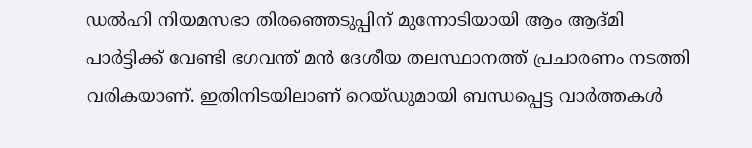ഡൽഹി നിയമസഭാ തിരഞ്ഞെടുപ്പിന് മുന്നോടിയായി ആം ആദ്മി പാർട്ടിക്ക് വേണ്ടി ഭഗവന്ത് മൻ ദേശീയ തലസ്ഥാനത്ത് പ്രചാരണം നടത്തി വരികയാണ്. ഇതിനിടയിലാണ് റെയ്ഡുമായി ബന്ധപ്പെട്ട വാർത്തകൾ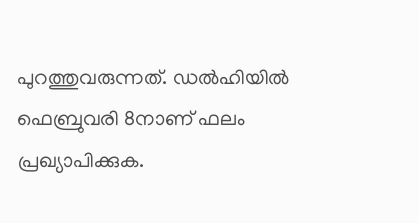പുറത്തുവരുന്നത്. ഡൽഹിയിൽ ഫെബ്രുവരി 8നാണ് ഫലം പ്രഖ്യാപിക്കുക.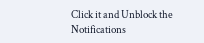Click it and Unblock the Notifications